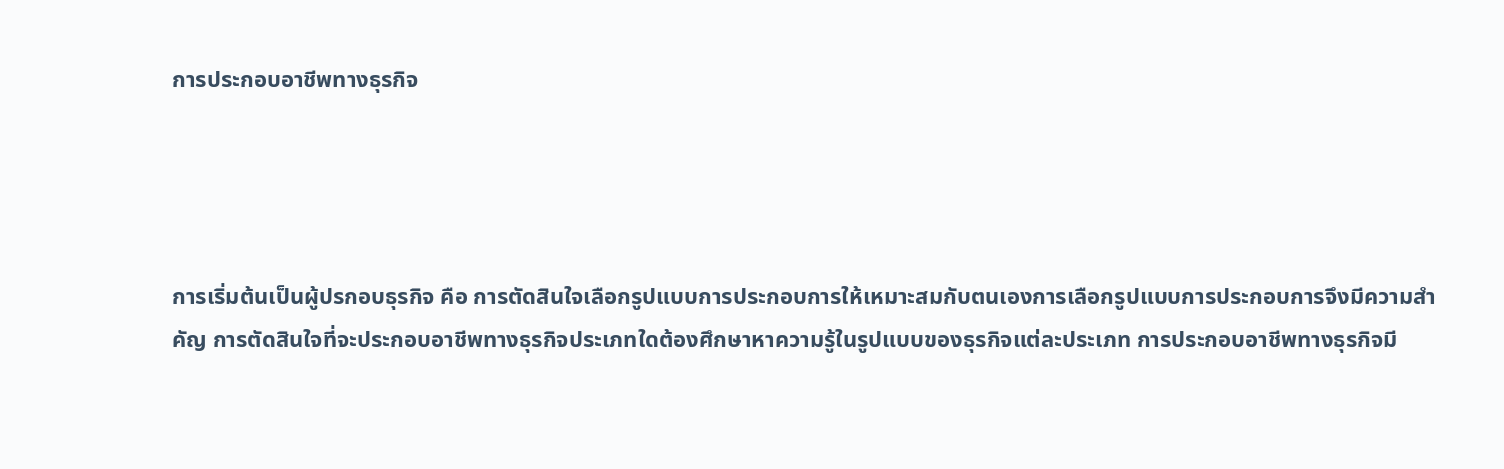การประกอบอาชีพทางธุรกิจ




การเริ่มต้นเป็นผู้ปรกอบธุรกิจ คือ การตัดสินใจเลือกรูปแบบการประกอบการให้เหมาะสมกับตนเองการเลือกรูปแบบการประกอบการจึงมีความสำคัญ การตัดสินใจที่จะประกอบอาชีพทางธุรกิจประเภทใดต้องศึกษาหาความรู้ในรูปแบบของธุรกิจแต่ละประเภท การประกอบอาชีพทางธุรกิจมี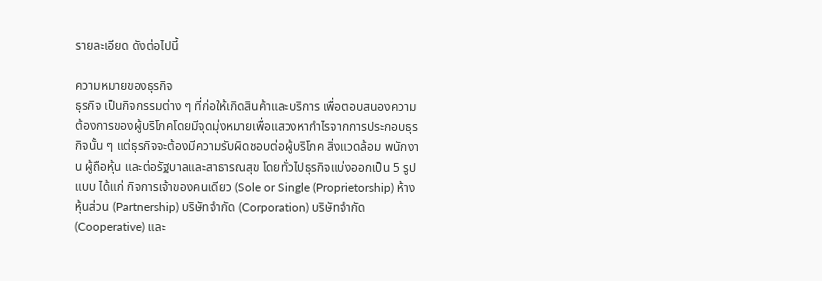รายละเอียด ดังต่อไปนี้

ความหมายของธุรกิจ
ธุรกิจ เป็นกิจกรรมต่าง ๆ ที่ก่อให้เกิดสินค้าและบริการ เพื่อตอบสนองความต้องการของผู้บริโภคโดยมีจุดมุ่งหมายเพื่อแสวงหากำไรจากการประกอบธุรกิจนั้น ๆ แต่ธุรกิจจะต้องมีความรับผิดชอบต่อผู้บริโภค สิ่งแวดล้อม พนักงาน ผู้ถือหุ้น และต่อรัฐบาลและสาธารณสุข โดยทั่วไปธุรกิจแบ่งออกเป็น 5 รูปแบบ ได้แก่ กิจการเจ้าของคนเดียว (Sole or Single (Proprietorship) ห้างหุ้นส่วน (Partnership) บริษัทจำกัด (Corporation) บริษัทจำกัด (Cooperative) และ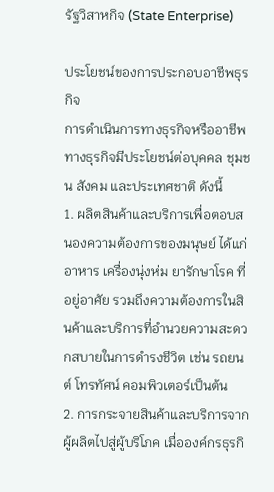รัฐวิสาหกิจ (State Enterprise)

ประโยชน์ของการประกอบอาชีพธุรกิจ
การดำเนินการทางธุรกิจหรืออาชีพทางธุรกิจมีประโยชน์ต่อบุคคล ชุมชน สังคม และประเทศชาติ ดังนี้
1. ผลิตสินค้าและบริการเพื่อตอบสนองความต้องการของมนุษย์ ได้แก่ อาหาร เครื่องนุ่งห่ม ยารักษาโรค ที่อยู่อาศัย รวมถึงความต้องการในสินค้าและบริการที่อำนวยความสะดวกสบายในการดำรงชีวิต เช่น รถยนต์ โทรทัศน์ คอมพิวเตอร์เป็นต้น
2. การกระจายสินค้าและบริการจากผู้ผลิตไปสู่ผู้บริโภค เมื่อองค์กรธุรกิ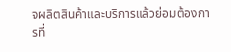จผลิตสินค้าและบริการแล้วย่อมต้องการที่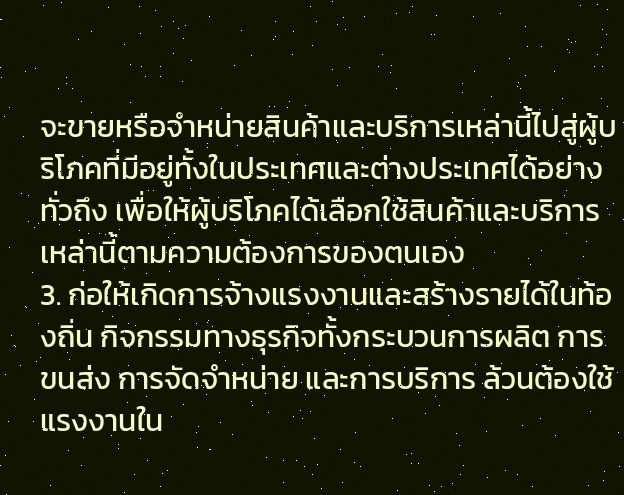จะขายหรือจำหน่ายสินค้าและบริการเหล่านี้ไปสู่ผู้บริโภคที่มีอยู่ทั้งในประเทศและต่างประเทศได้อย่างทั่วถึง เพื่อให้ผู้บริโภคได้เลือกใช้สินค้าและบริการเหล่านี้ตามความต้องการของตนเอง
3. ก่อให้เกิดการจ้างแรงงานและสร้างรายได้ในท้องถิ่น กิจกรรมทางธุรกิจทั้งกระบวนการผลิต การขนส่ง การจัดจำหน่าย และการบริการ ล้วนต้องใช้แรงงานใน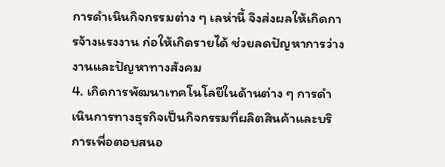การดำเนินกิจกรรมต่าง ๆ เลห่านี้ จึงส่งผลให้เกิดการจ้างแรงงาน ก่อให้เกิดรายได้ ช่วยลดปัญหาการว่างงานและปัญหาทางสังคม
4. เกิดการพัฒนาเทคโนโลยีในด้านต่าง ๆ การดำเนินการทางธุรกิจเป็นกิจกรรมที่ผลิตสินค้าและบริการเพื่อตอบสนอ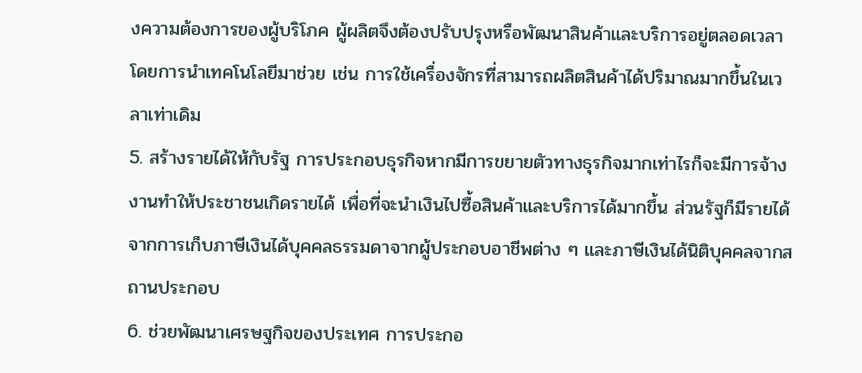งความต้องการของผู้บริโภค ผู้ผลิตจึงต้องปรับปรุงหรือพัฒนาสินค้าและบริการอยู่ตลอดเวลา โดยการนำเทคโนโลยีมาช่วย เช่น การใช้เครื่องจักรที่สามารถผลิตสินค้าได้ปริมาณมากขึ้นในเวลาเท่าเดิม
5. สร้างรายได้ให้กับรัฐ การประกอบธุรกิจหากมีการขยายตัวทางธุรกิจมากเท่าไรก็จะมีการจ้างงานทำให้ประชาชนเกิดรายได้ เพื่อที่จะนำเงินไปซื้อสินค้าและบริการได้มากขึ้น ส่วนรัฐก็มีรายได้จากการเก็บภาษีเงินได้บุคคลธรรมดาจากผู้ประกอบอาชีพต่าง ๆ และภาษีเงินได้นิติบุคคลจากสถานประกอบ
6. ช่วยพัฒนาเศรษฐกิจของประเทศ การประกอ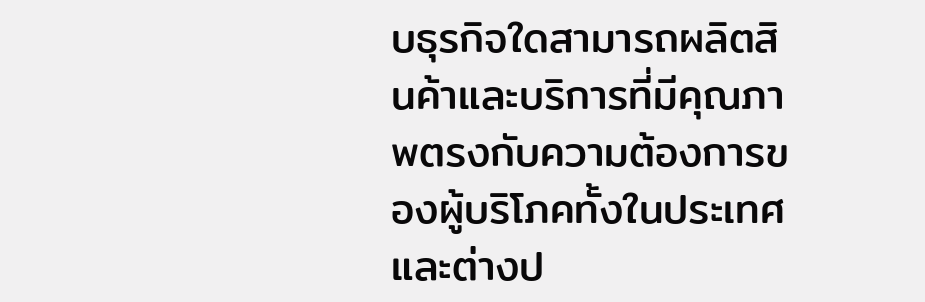บธุรกิจใดสามารถผลิตสินค้าและบริการที่มีคุณภาพตรงกับความต้องการของผู้บริโภคทั้งในประเทศและต่างป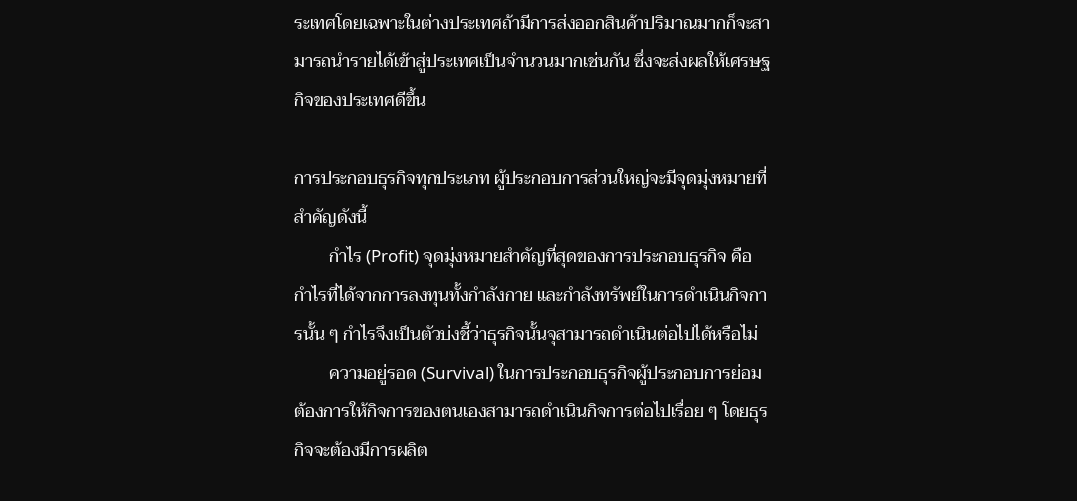ระเทศโดยเฉพาะในต่างประเทศถ้ามีการส่งออกสินค้าปริมาณมากก็จะสามารถนำรายได้เข้าสู่ประเทศเป็นจำนวนมากเช่นกัน ซึ่งจะส่งผลให้เศรษฐกิจของประเทศดีขึ้น

การประกอบธุรกิจทุกประเภท ผู้ประกอบการส่วนใหญ่จะมีจุดมุ่งหมายที่สำคัญดังนี้
        กำไร (Profit) จุดมุ่งหมายสำคัญที่สุดของการประกอบธุรกิจ คือ กำไรที่ได้จากการลงทุนทั้งกำลังกาย และกำลังทรัพย์ในการดำเนินกิจการนั้น ๆ กำไรจึงเป็นตัวบ่งชี้ว่าธุรกิจนั้นจุสามารถดำเนินต่อไปได้หรือไม่
        ความอยู่รอด (Survival) ในการประกอบธุรกิจผู้ประกอบการย่อมต้องการให้กิจการของตนเองสามารถดำเนินกิจการต่อไปเรื่อย ๆ โดยธุรกิจจะต้องมีการผลิต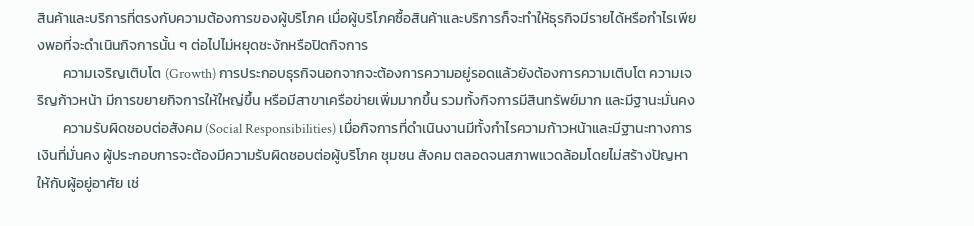สินค้าและบริการที่ตรงกับความต้องการของผู้บริโภค เมื่อผู้บริโภคซื้อสินค้าและบริการก็จะทำให้ธุรกิจมีรายได้หรือกำไรเพียงพอที่จะดำเนินกิจการนั้น ๆ ต่อไปไม่หยุดชะงักหรือปิดกิจการ
        ความเจริญเติบโต (Growth) การประกอบธุรกิจนอกจากจะต้องการความอยู่รอดแล้วยังต้องการความเติบโต ความเจริญก้าวหน้า มีการขยายกิจการให้ใหญ่ขึ้น หรือมีสาขาเครือข่ายเพิ่มมากขึ้น รวมทั้งกิจการมีสินทรัพย์มาก และมีฐานะมั่นคง
        ความรับผิดชอบต่อสังคม (Social Responsibilities) เมื่อกิจการที่ดำเนินงานมีทั้งกำไรความก้าวหน้าและมีฐานะทางการเงินที่มั่นคง ผู้ประกอบการจะต้องมีความรับผิดชอบต่อผู้บริโภค ชุมชน สังคม ตลอดจนสภาพแวดล้อมโดยไม่สร้างปัญหาให้กับผู้อยู่อาศัย เช่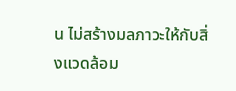น ไม่สร้างมลภาวะให้กับสิ่งแวดล้อม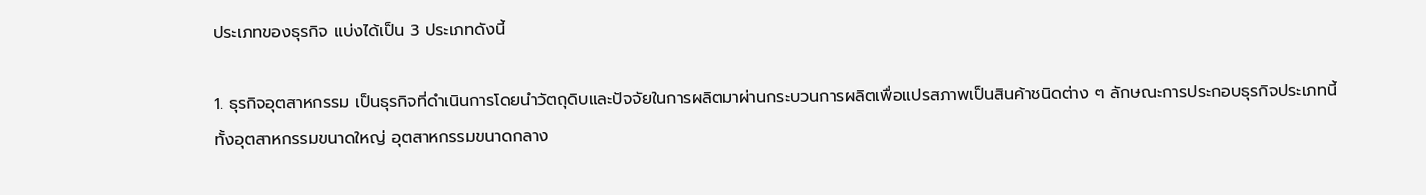ประเภทของธุรกิจ แบ่งได้เป็น 3 ประเภทดังนี้

1. ธุรกิจอุตสาหกรรม เป็นธุรกิจที่ดำเนินการโดยนำวัตถุดิบและปัจจัยในการผลิตมาผ่านกระบวนการผลิตเพื่อแปรสภาพเป็นสินค้าชนิดต่าง ๆ ลักษณะการประกอบธุรกิจประเภทนี้ทั้งอุตสาหกรรมขนาดใหญ่ อุตสาหกรรมขนาดกลาง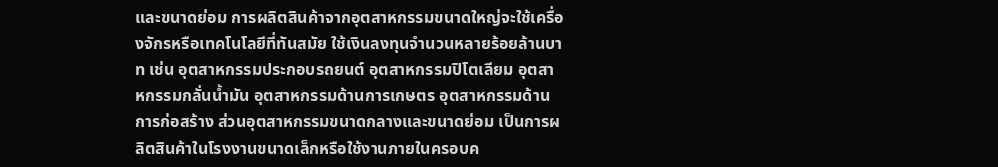และขนาดย่อม การผลิตสินค้าจากอุตสาหกรรมขนาดใหญ่จะใช้เครื่องจักรหรือเทคโนโลยีที่ทันสมัย ใช้เงินลงทุนจำนวนหลายร้อยล้านบาท เช่น อุตสาหกรรมประกอบรถยนต์ อุตสาหกรรมปิโตเลียม อุตสาหกรรมกลั่นน้ำมัน อุตสาหกรรมด้านการเกษตร อุตสาหกรรมด้านการก่อสร้าง ส่วนอุตสาหกรรมขนาดกลางและขนาดย่อม เป็นการผลิตสินค้าในโรงงานขนาดเล็กหรือใช้งานภายในครอบค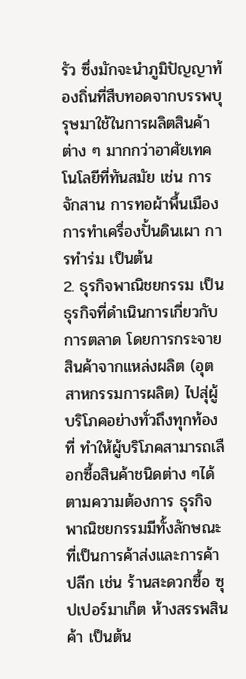รัว ซึ่งมักจะนำภูมิปัญญาท้องถิ่นที่สืบทอดจากบรรพบุรุษมาใช้ในการผลิตสินค้าต่าง ๆ มากกว่าอาศัยเทคโนโลยีที่ทันสมัย เช่น การจักสาน การทอผ้าพื้นเมือง การทำเครื่องปั้นดินเผา การทำร่ม เป็นต้น
2. ธุรกิจพาณิชยกรรม เป็นธุรกิจที่ดำเนินการเกี่ยวกับการตลาด โดยการกระจายสินค้าจากแหล่งผลิต (อุตสาหกรรมการผลิต) ไปสุ่ผู้บริโภคอย่างทั่วถึงทุกท้องที่ ทำให้ผู้บริโภคสามารถเลือกซื้อสินค้าชนิดต่าง ๆได้ตามความต้องการ ธุรกิจพาณิชยกรรมมีทั้งลักษณะที่เป็นการค้าส่งและการค้าปลีก เช่น ร้านสะดวกซื้อ ซุปเปอร์มาเก็ต ห้างสรรพสินค้า เป็นต้น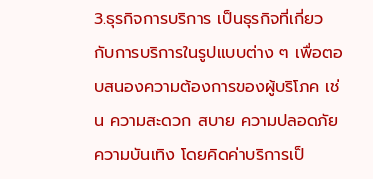3.ธุรกิจการบริการ เป็นธุรกิจที่เกี่ยวกับการบริการในรูปแบบต่าง ๆ เพื่อตอบสนองความต้องการของผู้บริโภค เช่น ความสะดวก สบาย ความปลอดภัย ความบันเทิง โดยคิดค่าบริการเป็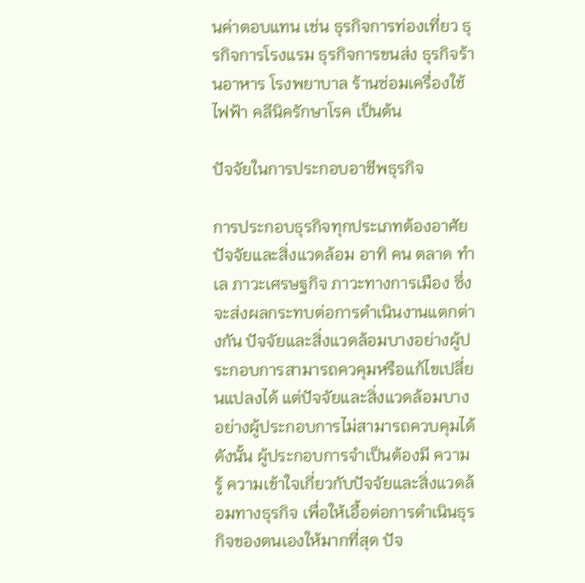นค่าตอบแทน เช่น ธุรกิจการท่องเที่ยว ธุรกิจการโรงแรม ธุรกิจการขนส่ง ธุรกิจร้านอาหาร โรงพยาบาล ร้านซ่อมเครื่องใช้ไฟฟ้า คลีนิครักษาโรค เป็นต้น

ปัจจัยในการประกอบอาชีพธุรกิจ

การประกอบธุรกิจทุกประเภทต้องอาศัยปัจจัยและสิ่งแวดล้อม อาทิ คน ตลาด ทำเล ภาวะเศรษฐกิจ ภาวะทางการเมือง ซึ่งจะส่งผลกระทบต่อการดำเนินงานแตกต่างกัน ปัจจัยและสิ่งแวดล้อมบางอย่างผู้ประกอบการสามารถควคุมหรือแก้ไขเปลี่ยนแปลงได้ แต่ปัจจัยและสิ่งแวดล้อมบางอย่างผู้ประกอบการไม่สามารถควบคุมได้ ดังนั้น ผู้ประกอบการจำเป็นต้องมี ความรู้ ความเข้าใจเกี่ยวกับปัจจัยและสิ่งแวดล้อมทางธุรกิจ เพื่อให้เอื้อต่อการดำเนินธุรกิจของตนเองให้มากที่สุด ปัจ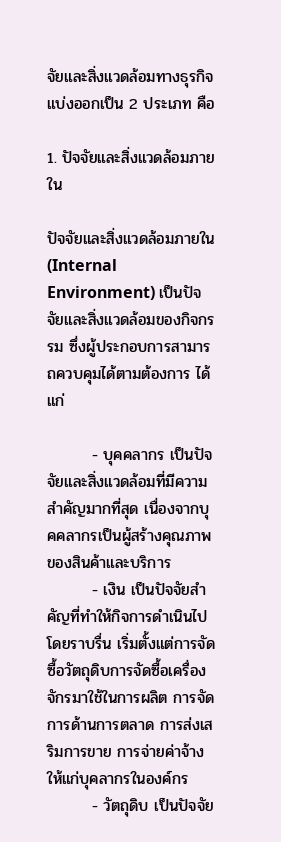จัยและสิ่งแวดล้อมทางธุรกิจแบ่งออกเป็น 2 ประเภท คือ

1. ปัจจัยและสิ่งแวดล้อมภายใน

ปัจจัยและสิ่งแวดล้อมภายใน (Internal Environment) เป็นปัจจัยและสิ่งแวดล้อมของกิจกรรม ซึ่งผู้ประกอบการสามารถควบคุมได้ตามต้องการ ได้แก่

        - บุคคลากร เป็นปัจจัยและสิ่งแวดล้อมที่มีความสำคัญมากที่สุด เนื่องจากบุคคลากรเป็นผู้สร้างคุณภาพของสินค้าและบริการ
        - เงิน เป็นปัจจัยสำคัญที่ทำให้กิจการดำเนินไปโดยราบรื่น เริ่มตั้งแต่การจัดซื้อวัตถุดิบการจัดซื้อเครื่องจักรมาใช้ในการผลิต การจัดการด้านการตลาด การส่งเสริมการขาย การจ่ายค่าจ้างให้แก่บุคลากรในองค์กร
        - วัตถุดิบ เป็นปัจจัย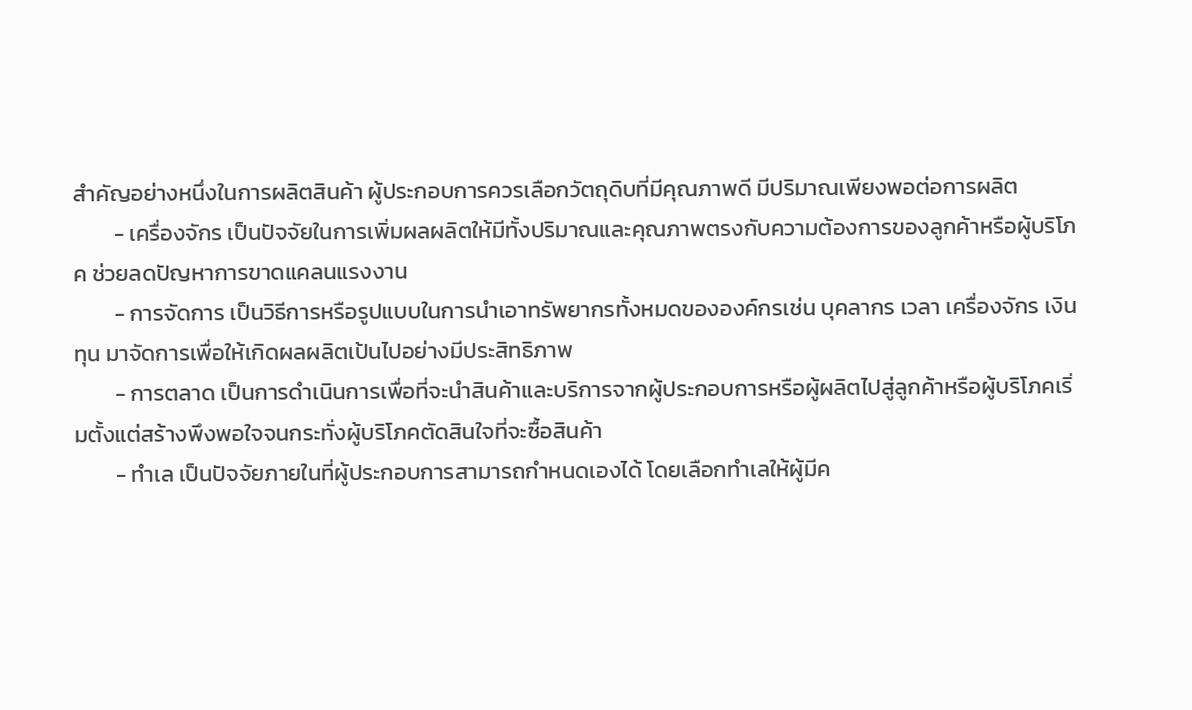สำคัญอย่างหนึ่งในการผลิตสินค้า ผู้ประกอบการควรเลือกวัตถุดิบที่มีคุณภาพดี มีปริมาณเพียงพอต่อการผลิต
        - เครื่องจักร เป็นปัจจัยในการเพิ่มผลผลิตให้มีทั้งปริมาณและคุณภาพตรงกับความต้องการของลูกค้าหรือผู้บริโภค ช่วยลดปัญหาการขาดแคลนแรงงาน
        - การจัดการ เป็นวิธีการหรือรูปแบบในการนำเอาทรัพยากรทั้งหมดขององค์กรเช่น บุคลากร เวลา เครื่องจักร เงินทุน มาจัดการเพื่อให้เกิดผลผลิตเป้นไปอย่างมีประสิทธิภาพ
        - การตลาด เป็นการดำเนินการเพื่อที่จะนำสินค้าและบริการจากผู้ประกอบการหรือผู้ผลิตไปสู่ลูกค้าหรือผู้บริโภคเริ่มตั้งแต่สร้างพึงพอใจจนกระทั่งผู้บริโภคตัดสินใจที่จะซื้อสินค้า
        - ทำเล เป็นปัจจัยภายในที่ผู้ประกอบการสามารถกำหนดเองได้ โดยเลือกทำเลให้ผู้มีค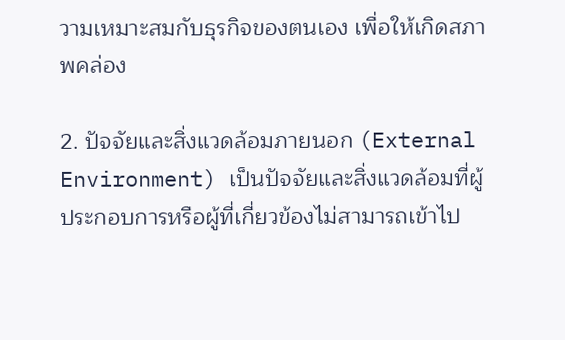วามเหมาะสมกับธุรกิจของตนเอง เพื่อให้เกิดสภาพคล่อง

2. ปัจจัยและสิ่งแวดล้อมภายนอก (External Environment) เป็นปัจจัยและสิ่งแวดล้อมที่ผู้ประกอบการหรือผู้ที่เกี่ยวข้องไม่สามารถเข้าไป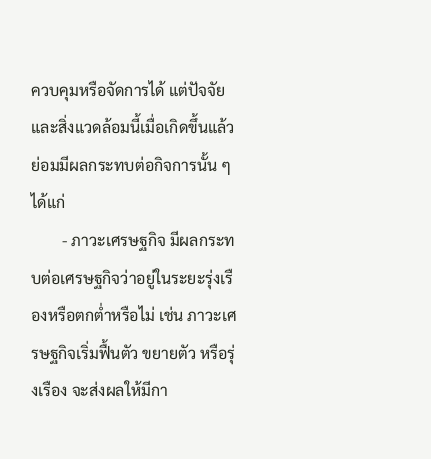ควบคุมหรือจัดการได้ แต่ปัจจัยและสิ่งแวดล้อมนี้เมื่อเกิดขึ้นแล้วย่อมมีผลกระทบต่อกิจการนั้น ๆ ได้แก่
        - ภาวะเศรษฐกิจ มีผลกระทบต่อเศรษฐกิจว่าอยู่ในระยะรุ่งเรืองหรือตกต่ำหรือไม่ เช่น ภาวะเศรษฐกิจเริ่มฟื้นตัว ขยายตัว หรือรุ่งเรือง จะส่งผลให้มีกา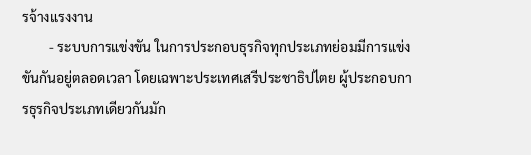รจ้างแรงงาน
        - ระบบการแข่งขัน ในการประกอบธุรกิจทุกประเภทย่อมมีการแข่งขันกันอยู่ตลอดเวลา โดยเฉพาะประเทศเสรีประชาธิปไตย ผู้ประกอบการธุรกิจประเภทเดียวกันมัก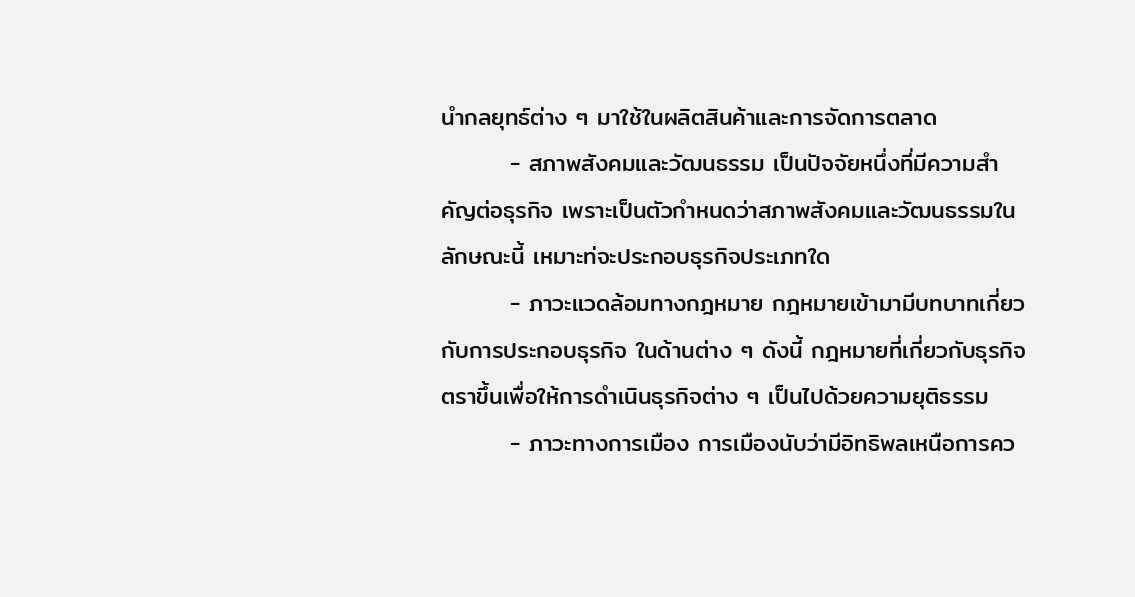นำกลยุทธ์ต่าง ๆ มาใช้ในผลิตสินค้าและการจัดการตลาด
        - สภาพสังคมและวัฒนธรรม เป็นปัจจัยหนึ่งที่มีความสำคัญต่อธุรกิจ เพราะเป็นตัวกำหนดว่าสภาพสังคมและวัฒนธรรมในลักษณะนี้ เหมาะท่จะประกอบธุรกิจประเภทใด
        - ภาวะแวดล้อมทางกฎหมาย กฎหมายเข้ามามีบทบาทเกี่ยวกับการประกอบธุรกิจ ในด้านต่าง ๆ ดังนี้ กฎหมายที่เกี่ยวกับธุรกิจตราขึ้นเพื่อให้การดำเนินธุรกิจต่าง ๆ เป็นไปด้วยความยุติธรรม
        - ภาวะทางการเมือง การเมืองนับว่ามีอิทธิพลเหนือการคว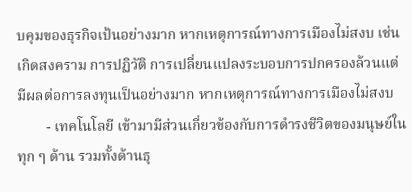บคุมของธุรกิจเป้นอย่างมาก หากเหตุการณ์ทางการเมืองไม่สงบ เช่น เกิดสงคราม การปฏิวัติ การเปลี่ยนแปลงระบอบการปกครองล้วนแต่มีผลต่อการลงทุนเป็นอย่างมาก หากเหตุการณ์ทางการเมืองไม่สงบ
        - เทคโนโลยี เข้ามามีส่วนเกี่ยวข้องกับการดำรงชีวิตของมนุษย์ในทุก ๆ ด้าน รวมทั้งด้านธุ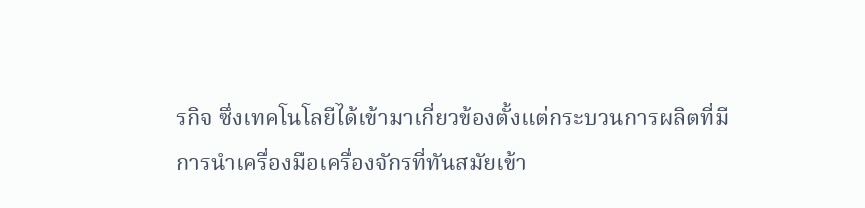รกิจ ซึ่งเทคโนโลยีได้เข้ามาเกี่ยวข้องตั้งแต่กระบวนการผลิตที่มีการนำเครื่องมือเครื่องจักรที่ทันสมัยเข้า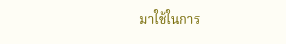มาใช้ในการ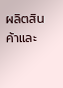ผลิตสินค้าและ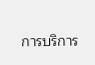การบริการ